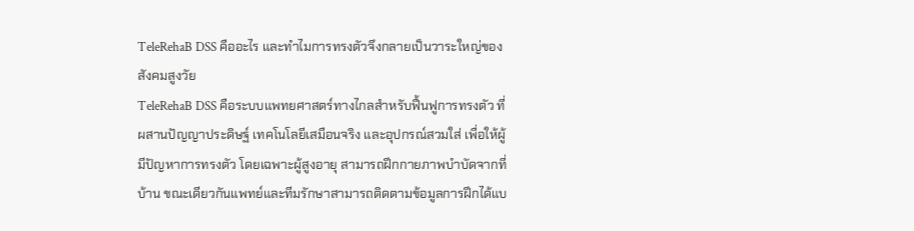TeleRehaB DSS คืออะไร และทำไมการทรงตัวจึงกลายเป็นวาระใหญ่ของสังคมสูงวัย
TeleRehaB DSS คือระบบแพทยศาสตร์ทางไกลสำหรับฟื้นฟูการทรงตัว ที่ผสานปัญญาประดิษฐ์ เทคโนโลยีเสมือนจริง และอุปกรณ์สวมใส่ เพื่อให้ผู้มีปัญหาการทรงตัว โดยเฉพาะผู้สูงอายุ สามารถฝึกกายภาพบำบัดจากที่บ้าน ขณะเดียวกันแพทย์และทีมรักษาสามารถติดตามข้อมูลการฝึกได้แบ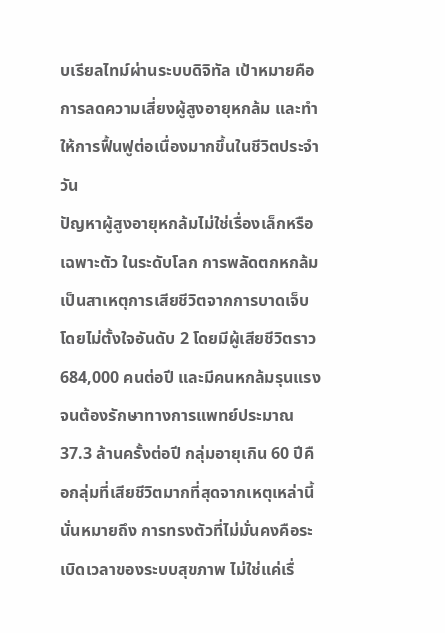บเรียลไทม์ผ่านระบบดิจิทัล เป้าหมายคือการลดความเสี่ยงผู้สูงอายุหกล้ม และทำให้การฟื้นฟูต่อเนื่องมากขึ้นในชีวิตประจำวัน
ปัญหาผู้สูงอายุหกล้มไม่ใช่เรื่องเล็กหรือเฉพาะตัว ในระดับโลก การพลัดตกหกล้มเป็นสาเหตุการเสียชีวิตจากการบาดเจ็บโดยไม่ตั้งใจอันดับ 2 โดยมีผู้เสียชีวิตราว 684,000 คนต่อปี และมีคนหกล้มรุนแรงจนต้องรักษาทางการแพทย์ประมาณ 37.3 ล้านครั้งต่อปี กลุ่มอายุเกิน 60 ปีคือกลุ่มที่เสียชีวิตมากที่สุดจากเหตุเหล่านี้ นั่นหมายถึง การทรงตัวที่ไม่มั่นคงคือระเบิดเวลาของระบบสุขภาพ ไม่ใช่แค่เรื่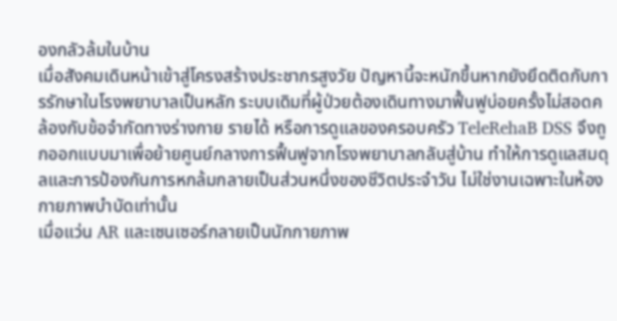องกลัวล้มในบ้าน
เมื่อสังคมเดินหน้าเข้าสู่โครงสร้างประชากรสูงวัย ปัญหานี้จะหนักขึ้นหากยังยึดติดกับการรักษาในโรงพยาบาลเป็นหลัก ระบบเดิมที่ผู้ป่วยต้องเดินทางมาฟื้นฟูบ่อยครั้งไม่สอดคล้องกับข้อจำกัดทางร่างกาย รายได้ หรือการดูแลของครอบครัว TeleRehaB DSS จึงถูกออกแบบมาเพื่อย้ายศูนย์กลางการฟื้นฟูจากโรงพยาบาลกลับสู่บ้าน ทำให้การดูแลสมดุลและการป้องกันการหกล้มกลายเป็นส่วนหนึ่งของชีวิตประจำวัน ไม่ใช่งานเฉพาะในห้องกายภาพบำบัดเท่านั้น
เมื่อแว่น AR และเซนเซอร์กลายเป็นนักกายภาพ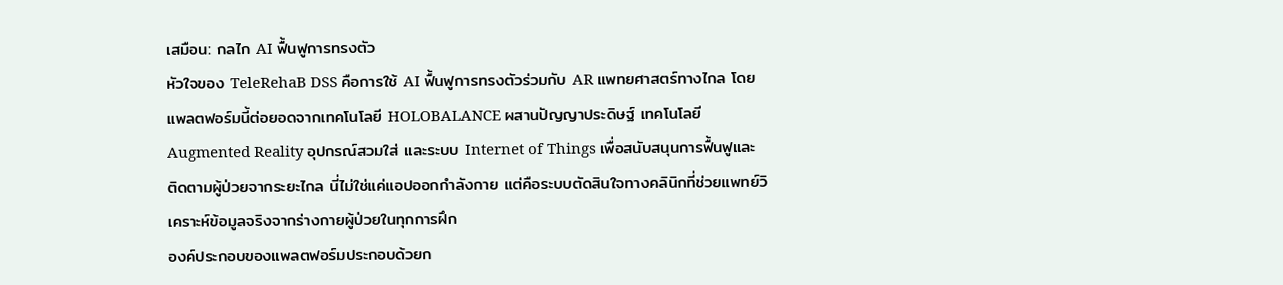เสมือน: กลไก AI ฟื้นฟูการทรงตัว
หัวใจของ TeleRehaB DSS คือการใช้ AI ฟื้นฟูการทรงตัวร่วมกับ AR แพทยศาสตร์ทางไกล โดยแพลตฟอร์มนี้ต่อยอดจากเทคโนโลยี HOLOBALANCE ผสานปัญญาประดิษฐ์ เทคโนโลยี Augmented Reality อุปกรณ์สวมใส่ และระบบ Internet of Things เพื่อสนับสนุนการฟื้นฟูและติดตามผู้ป่วยจากระยะไกล นี่ไม่ใช่แค่แอปออกกำลังกาย แต่คือระบบตัดสินใจทางคลินิกที่ช่วยแพทย์วิเคราะห์ข้อมูลจริงจากร่างกายผู้ป่วยในทุกการฝึก
องค์ประกอบของแพลตฟอร์มประกอบด้วยก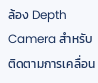ล้อง Depth Camera สำหรับติดตามการเคลื่อน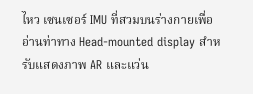ไหว เซนเซอร์ IMU ที่สวมบนร่างกายเพื่ออ่านท่าทาง Head-mounted display สำหรับแสดงภาพ AR และแว่น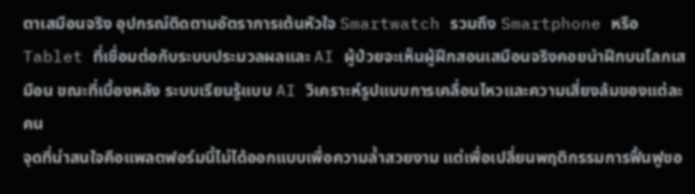ตาเสมือนจริง อุปกรณ์ติดตามอัตราการเต้นหัวใจ Smartwatch รวมถึง Smartphone หรือ Tablet ที่เชื่อมต่อกับระบบประมวลผลและ AI ผู้ป่วยจะเห็นผู้ฝึกสอนเสมือนจริงคอยนำฝึกบนโลกเสมือน ขณะที่เบื้องหลัง ระบบเรียนรู้แบบ AI วิเคราะห์รูปแบบการเคลื่อนไหวและความเสี่ยงล้มของแต่ละคน
จุดที่น่าสนใจคือแพลตฟอร์มนี้ไม่ได้ออกแบบเพื่อความล้ำสวยงาม แต่เพื่อเปลี่ยนพฤติกรรมการฟื้นฟูขอ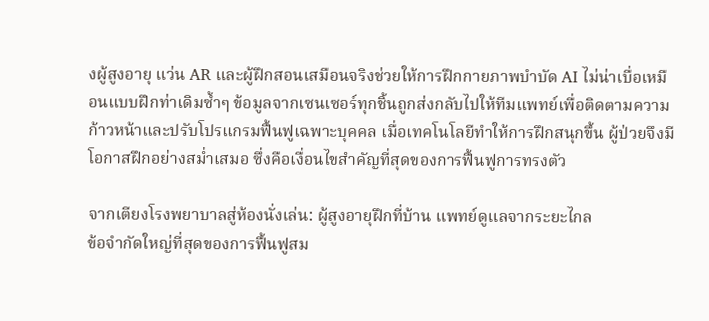งผู้สูงอายุ แว่น AR และผู้ฝึกสอนเสมือนจริงช่วยให้การฝึกกายภาพบำบัด AI ไม่น่าเบื่อเหมือนแบบฝึกท่าเดิมซ้ำๆ ข้อมูลจากเซนเซอร์ทุกชิ้นถูกส่งกลับไปให้ทีมแพทย์เพื่อติดตามความก้าวหน้าและปรับโปรแกรมฟื้นฟูเฉพาะบุคคล เมื่อเทคโนโลยีทำให้การฝึกสนุกขึ้น ผู้ป่วยจึงมีโอกาสฝึกอย่างสม่ำเสมอ ซึ่งคือเงื่อนไขสำคัญที่สุดของการฟื้นฟูการทรงตัว

จากเตียงโรงพยาบาลสู่ห้องนั่งเล่น: ผู้สูงอายุฝึกที่บ้าน แพทย์ดูแลจากระยะไกล
ข้อจำกัดใหญ่ที่สุดของการฟื้นฟูสม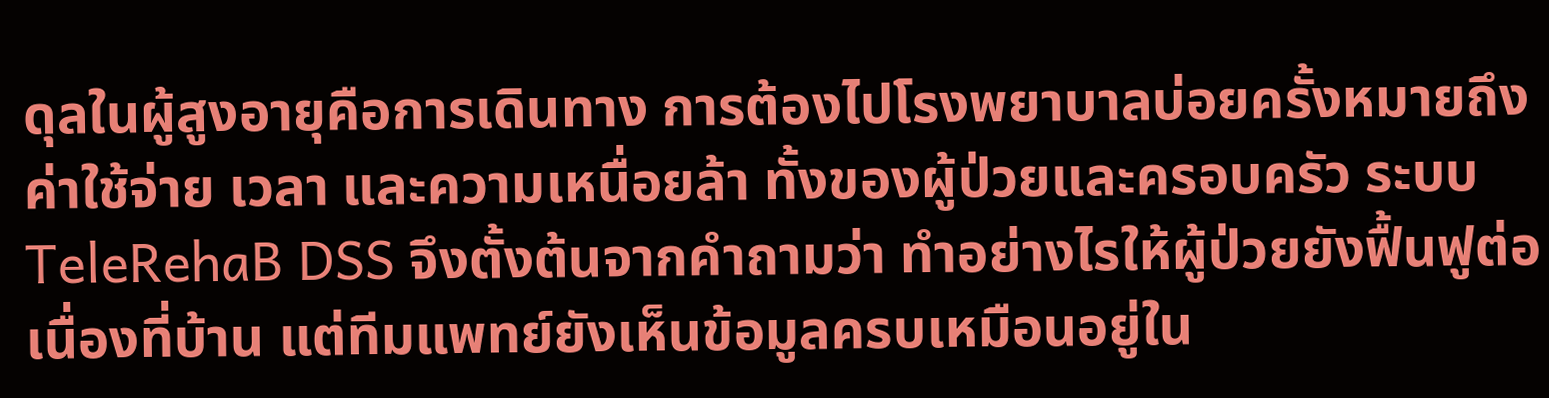ดุลในผู้สูงอายุคือการเดินทาง การต้องไปโรงพยาบาลบ่อยครั้งหมายถึงค่าใช้จ่าย เวลา และความเหนื่อยล้า ทั้งของผู้ป่วยและครอบครัว ระบบ TeleRehaB DSS จึงตั้งต้นจากคำถามว่า ทำอย่างไรให้ผู้ป่วยยังฟื้นฟูต่อเนื่องที่บ้าน แต่ทีมแพทย์ยังเห็นข้อมูลครบเหมือนอยู่ใน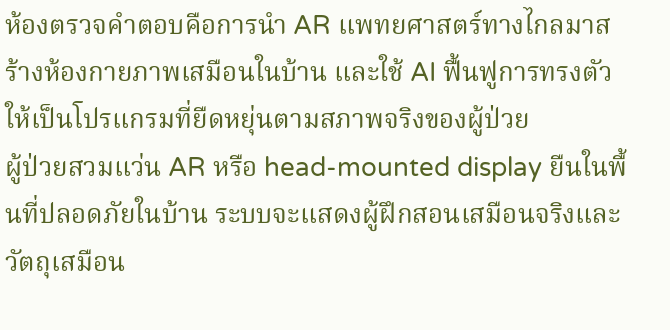ห้องตรวจคำตอบคือการนำ AR แพทยศาสตร์ทางไกลมาสร้างห้องกายภาพเสมือนในบ้าน และใช้ AI ฟื้นฟูการทรงตัวให้เป็นโปรแกรมที่ยืดหยุ่นตามสภาพจริงของผู้ป่วย
ผู้ป่วยสวมแว่น AR หรือ head-mounted display ยืนในพื้นที่ปลอดภัยในบ้าน ระบบจะแสดงผู้ฝึกสอนเสมือนจริงและวัตถุเสมือน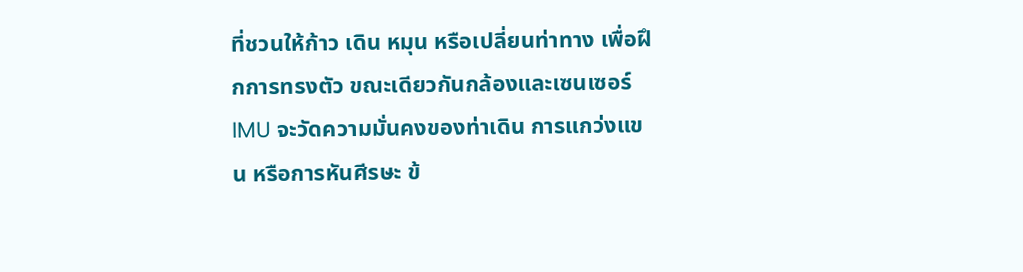ที่ชวนให้ก้าว เดิน หมุน หรือเปลี่ยนท่าทาง เพื่อฝึกการทรงตัว ขณะเดียวกันกล้องและเซนเซอร์ IMU จะวัดความมั่นคงของท่าเดิน การแกว่งแขน หรือการหันศีรษะ ข้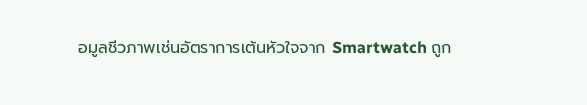อมูลชีวภาพเช่นอัตราการเต้นหัวใจจาก Smartwatch ถูก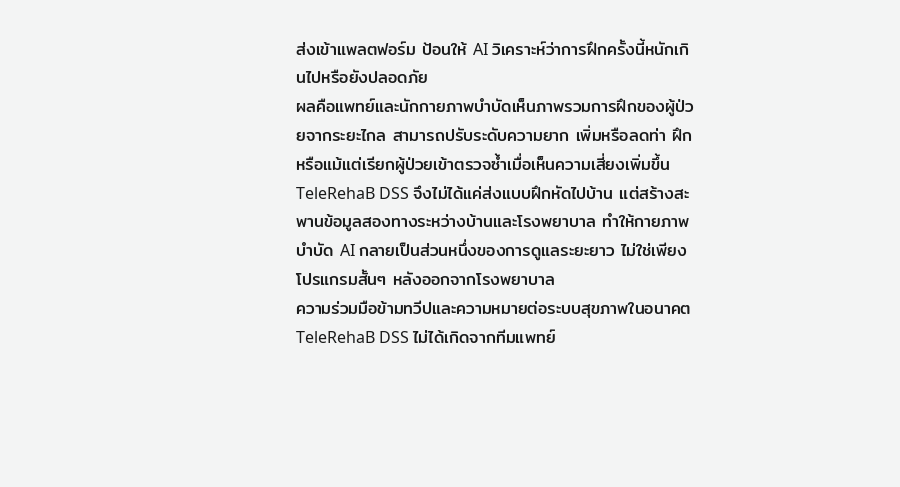ส่งเข้าแพลตฟอร์ม ป้อนให้ AI วิเคราะห์ว่าการฝึกครั้งนี้หนักเกินไปหรือยังปลอดภัย
ผลคือแพทย์และนักกายภาพบำบัดเห็นภาพรวมการฝึกของผู้ป่วยจากระยะไกล สามารถปรับระดับความยาก เพิ่มหรือลดท่า ฝึก หรือแม้แต่เรียกผู้ป่วยเข้าตรวจซ้ำเมื่อเห็นความเสี่ยงเพิ่มขึ้น TeleRehaB DSS จึงไม่ได้แค่ส่งแบบฝึกหัดไปบ้าน แต่สร้างสะพานข้อมูลสองทางระหว่างบ้านและโรงพยาบาล ทำให้กายภาพบำบัด AI กลายเป็นส่วนหนึ่งของการดูแลระยะยาว ไม่ใช่เพียงโปรแกรมสั้นๆ หลังออกจากโรงพยาบาล
ความร่วมมือข้ามทวีปและความหมายต่อระบบสุขภาพในอนาคต
TeleRehaB DSS ไม่ได้เกิดจากทีมแพทย์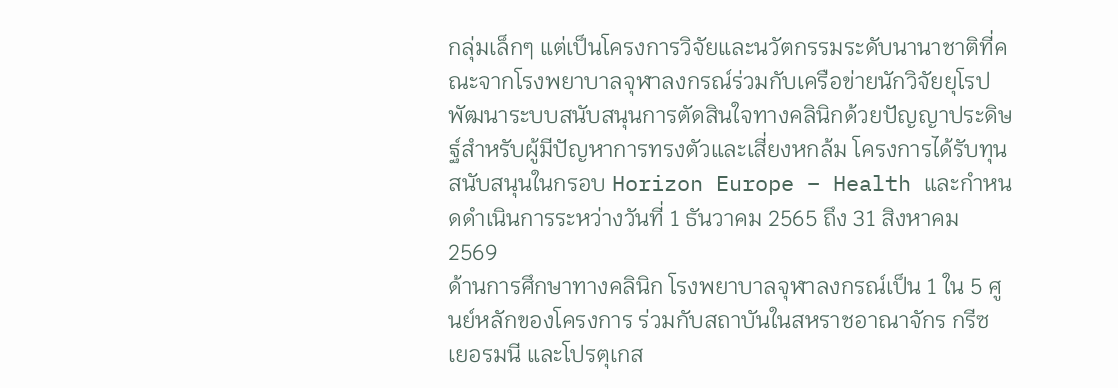กลุ่มเล็กๆ แต่เป็นโครงการวิจัยและนวัตกรรมระดับนานาชาติที่คณะจากโรงพยาบาลจุฬาลงกรณ์ร่วมกับเครือข่ายนักวิจัยยุโรปพัฒนาระบบสนับสนุนการตัดสินใจทางคลินิกด้วยปัญญาประดิษฐ์สำหรับผู้มีปัญหาการทรงตัวและเสี่ยงหกล้ม โครงการได้รับทุนสนับสนุนในกรอบ Horizon Europe – Health และกำหนดดำเนินการระหว่างวันที่ 1 ธันวาคม 2565 ถึง 31 สิงหาคม 2569
ด้านการศึกษาทางคลินิก โรงพยาบาลจุฬาลงกรณ์เป็น 1 ใน 5 ศูนย์หลักของโครงการ ร่วมกับสถาบันในสหราชอาณาจักร กรีซ เยอรมนี และโปรตุเกส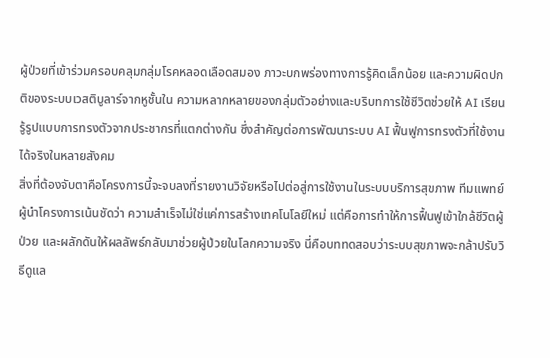ผู้ป่วยที่เข้าร่วมครอบคลุมกลุ่มโรคหลอดเลือดสมอง ภาวะบกพร่องทางการรู้คิดเล็กน้อย และความผิดปกติของระบบเวสติบูลาร์จากหูชั้นใน ความหลากหลายของกลุ่มตัวอย่างและบริบทการใช้ชีวิตช่วยให้ AI เรียนรู้รูปแบบการทรงตัวจากประชากรที่แตกต่างกัน ซึ่งสำคัญต่อการพัฒนาระบบ AI ฟื้นฟูการทรงตัวที่ใช้งานได้จริงในหลายสังคม
สิ่งที่ต้องจับตาคือโครงการนี้จะจบลงที่รายงานวิจัยหรือไปต่อสู่การใช้งานในระบบบริการสุขภาพ ทีมแพทย์ผู้นำโครงการเน้นชัดว่า ความสำเร็จไม่ใช่แค่การสร้างเทคโนโลยีใหม่ แต่คือการทำให้การฟื้นฟูเข้าใกล้ชีวิตผู้ป่วย และผลักดันให้ผลลัพธ์กลับมาช่วยผู้ป่วยในโลกความจริง นี่คือบททดสอบว่าระบบสุขภาพจะกล้าปรับวิธีดูแล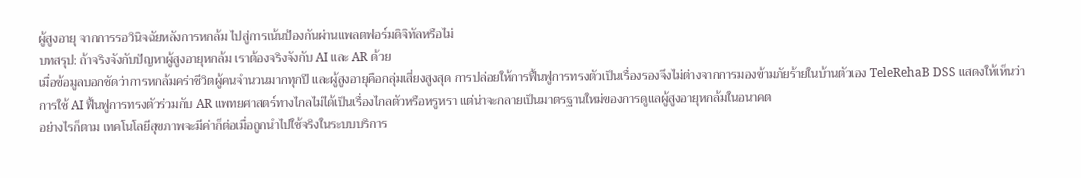ผู้สูงอายุ จากการรอวินิจฉัยหลังการหกล้ม ไปสู่การเน้นป้องกันผ่านแพลตฟอร์มดิจิทัลหรือไม่
บทสรุป: ถ้าจริงจังกับปัญหาผู้สูงอายุหกล้ม เราต้องจริงจังกับ AI และ AR ด้วย
เมื่อข้อมูลบอกชัดว่าการหกล้มคร่าชีวิตผู้คนจำนวนมากทุกปี และผู้สูงอายุคือกลุ่มเสี่ยงสูงสุด การปล่อยให้การฟื้นฟูการทรงตัวเป็นเรื่องรองจึงไม่ต่างจากการมองข้ามภัยร้ายในบ้านตัวเอง TeleRehaB DSS แสดงให้เห็นว่าการใช้ AI ฟื้นฟูการทรงตัวร่วมกับ AR แพทยศาสตร์ทางไกลไม่ได้เป็นเรื่องไกลตัวหรือหรูหรา แต่น่าจะกลายเป็นมาตรฐานใหม่ของการดูแลผู้สูงอายุหกล้มในอนาคต
อย่างไรก็ตาม เทคโนโลยีสุขภาพจะมีค่าก็ต่อเมื่อถูกนำไปใช้จริงในระบบบริการ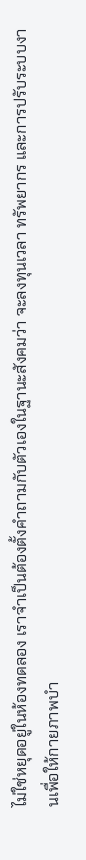ไม่ใช่หยุดอยู่ในห้องทดลอง เราจำเป็นต้องตั้งคำถามกับตัวเองในฐานะสังคมว่า จะลงทุนเวลา ทรัพยากร และการปรับระบบงานเพื่อให้กายภาพบำ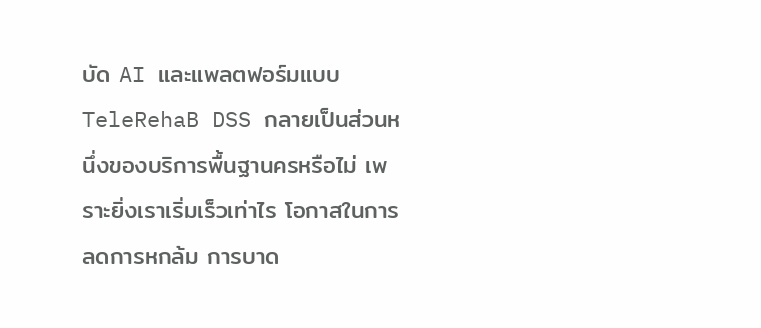บัด AI และแพลตฟอร์มแบบ TeleRehaB DSS กลายเป็นส่วนหนึ่งของบริการพื้นฐานครหรือไม่ เพราะยิ่งเราเริ่มเร็วเท่าไร โอกาสในการลดการหกล้ม การบาด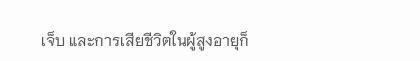เจ็บ และการเสียชีวิตในผู้สูงอายุก็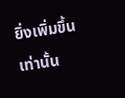ยิ่งเพิ่มขึ้นเท่านั้น